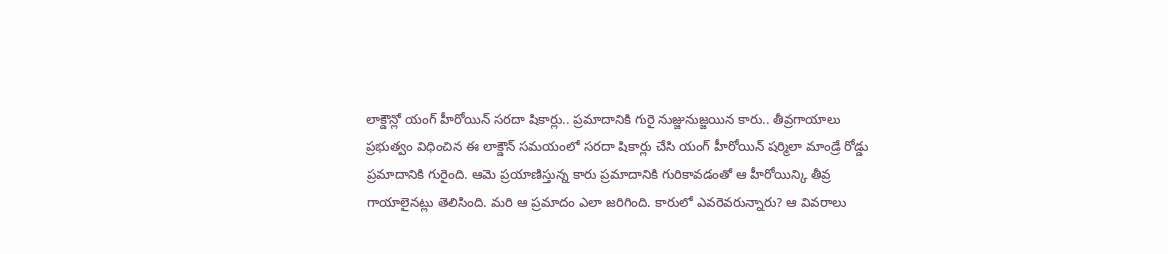లాక్డౌన్లో యంగ్ హీరోయిన్ సరదా షికార్లు.. ప్రమాదానికి గురై నుజ్జునుజ్జయిన కారు.. తీవ్రగాయాలు
ప్రభుత్వం విధించిన ఈ లాక్డౌన్ సమయంలో సరదా షికార్లు చేసి యంగ్ హీరోయిన్ షర్మిలా మాండ్రే రోడ్డు ప్రమాదానికి గురైంది. ఆమె ప్రయాణిస్తున్న కారు ప్రమాదానికి గురికావడంతో ఆ హీరోయిన్కి తీవ్ర గాయాలైనట్లు తెలిసింది. మరి ఆ ప్రమాదం ఎలా జరిగింది. కారులో ఎవరెవరున్నారు? ఆ వివరాలు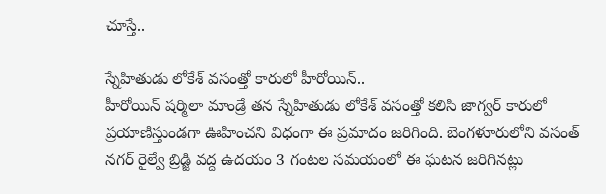చూస్తే..

స్నేహితుడు లోకేశ్ వసంత్తో కారులో హీరోయిన్..
హీరోయిన్ షర్మిలా మాండ్రే తన స్నేహితుడు లోకేశ్ వసంత్తో కలిసి జాగ్వర్ కారులో ప్రయాణిస్తుండగా ఊహించని విధంగా ఈ ప్రమాదం జరిగింది. బెంగళూరులోని వసంత్ నగర్ రైల్వే బ్రిడ్జి వద్ద ఉదయం 3 గంటల సమయంలో ఈ ఘటన జరిగినట్లు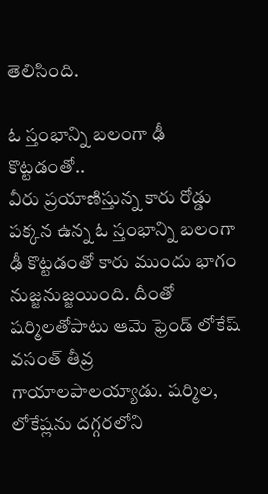తెలిసింది.

ఓ స్తంభాన్ని బలంగా ఢీ కొట్టడంతో..
వీరు ప్రయాణిస్తున్న కారు రోడ్డు పక్కన ఉన్న ఓ స్తంభాన్ని బలంగా ఢీ కొట్టడంతో కారు ముందు భాగం నుజ్జనుజ్జయింది. దీంతో షర్మిలతోపాటు ఆమె ఫ్రెండ్ లోకేష్ వసంత్ తీవ్ర గాయాలపాలయ్యాడు. షర్మిల, లోకేష్లను దగ్గరలోని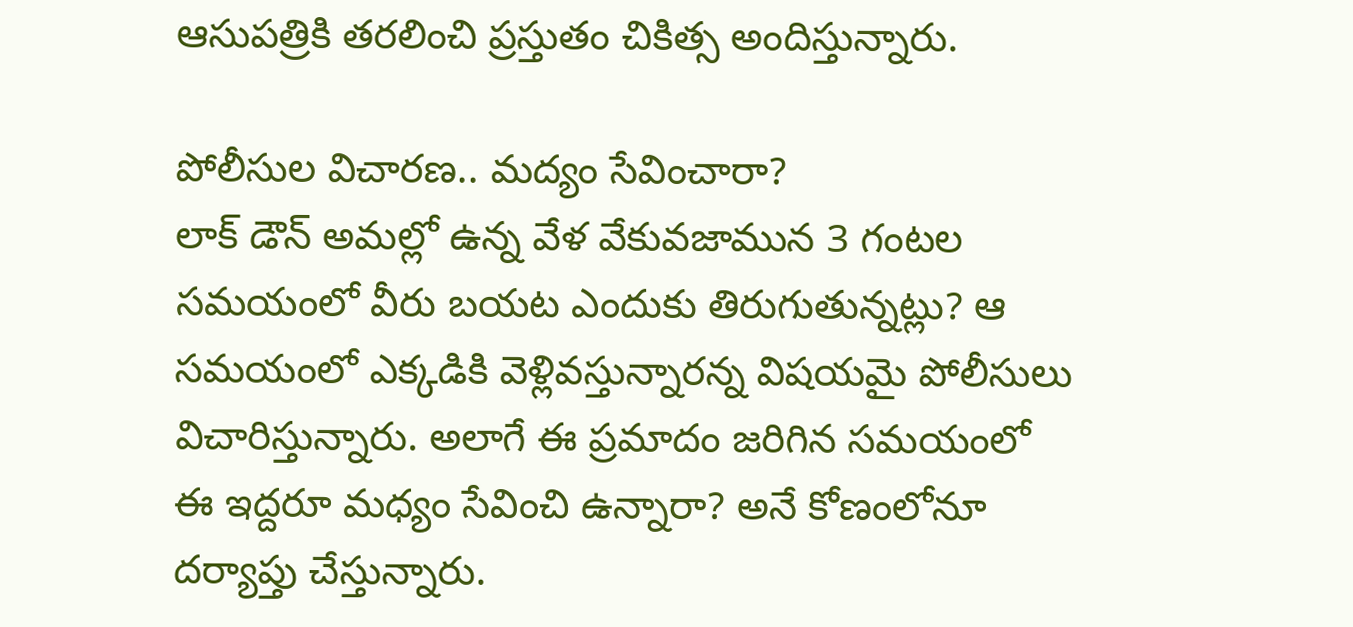ఆసుపత్రికి తరలించి ప్రస్తుతం చికిత్స అందిస్తున్నారు.

పోలీసుల విచారణ.. మద్యం సేవించారా?
లాక్ డౌన్ అమల్లో ఉన్న వేళ వేకువజామున 3 గంటల సమయంలో వీరు బయట ఎందుకు తిరుగుతున్నట్లు? ఆ సమయంలో ఎక్కడికి వెళ్లివస్తున్నారన్న విషయమై పోలీసులు విచారిస్తున్నారు. అలాగే ఈ ప్రమాదం జరిగిన సమయంలో ఈ ఇద్దరూ మధ్యం సేవించి ఉన్నారా? అనే కోణంలోనూ దర్యాప్తు చేస్తున్నారు.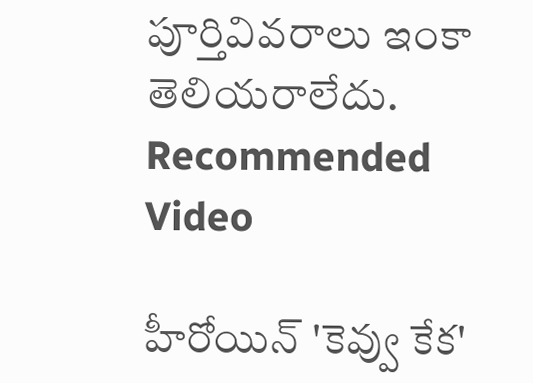పూర్తివివరాలు ఇంకా తెలియరాలేదు.
Recommended Video

హీరోయిన్ 'కెవ్వు కేక'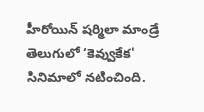హీరోయిన్ షర్మిలా మాండ్రే తెలుగులో ‘కెవ్వుకేక' సినిమాలో నటించింది.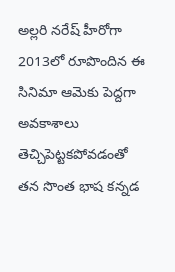అల్లరి నరేష్ హీరోగా 2013లో రూపొందిన ఈ సినిమా ఆమెకు పెద్దగా అవకాశాలు తెచ్చిపెట్టకపోవడంతో తన సొంత భాష కన్నడ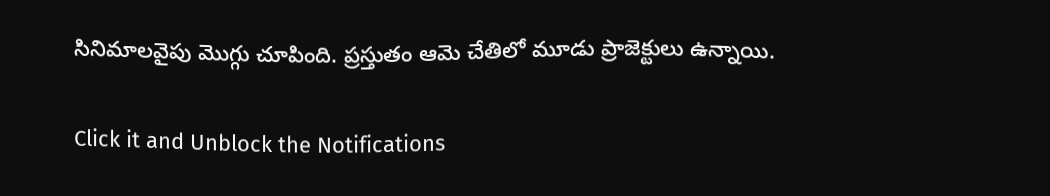సినిమాలవైపు మొగ్గు చూపింది. ప్రస్తుతం ఆమె చేతిలో మూడు ప్రాజెక్టులు ఉన్నాయి.


Click it and Unblock the Notifications